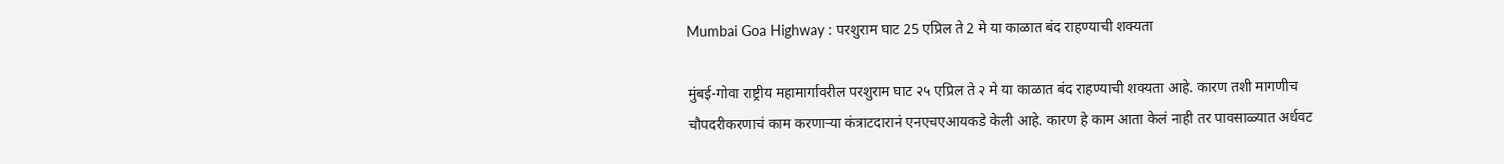Mumbai Goa Highway : परशुराम घाट 25 एप्रिल ते 2 मे या काळात बंद राहण्याची शक्यता

मुंबई-गोवा राष्ट्रीय महामार्गावरील परशुराम घाट २५ एप्रिल ते २ मे या काळात बंद राहण्याची शक्यता आहे. कारण तशी मागणीच चौपदरीकरणाचं काम करणाऱ्या कंत्राटदारानं एनएचएआयकडे केली आहे. कारण हे काम आता केलं नाही तर पावसाळ्यात अर्धवट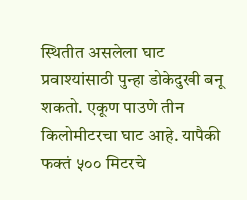स्थितीत असलेला घाट प्रवाश्यांसाठी पुन्हा डोकेदुखी बनू शकतो. एकूण पाउणे तीन किलोमीटरचा घाट आहे. यापैकी फक्तं ५०० मिटरचे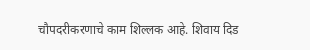चौपदरीकरणाचे काम शिल्लक आहे. शिवाय दिड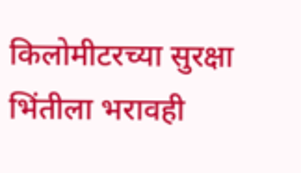किलोमीटरच्या सुरक्षा भिंतीला भरावही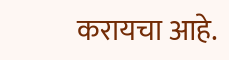करायचा आहे.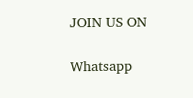JOIN US ON

Whatsapp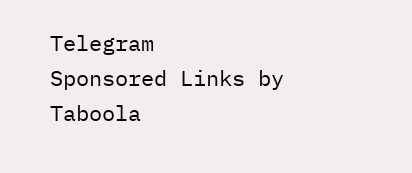Telegram
Sponsored Links by Taboola